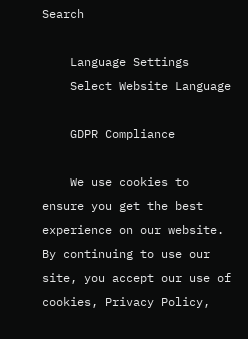Search

    Language Settings
    Select Website Language

    GDPR Compliance

    We use cookies to ensure you get the best experience on our website. By continuing to use our site, you accept our use of cookies, Privacy Policy,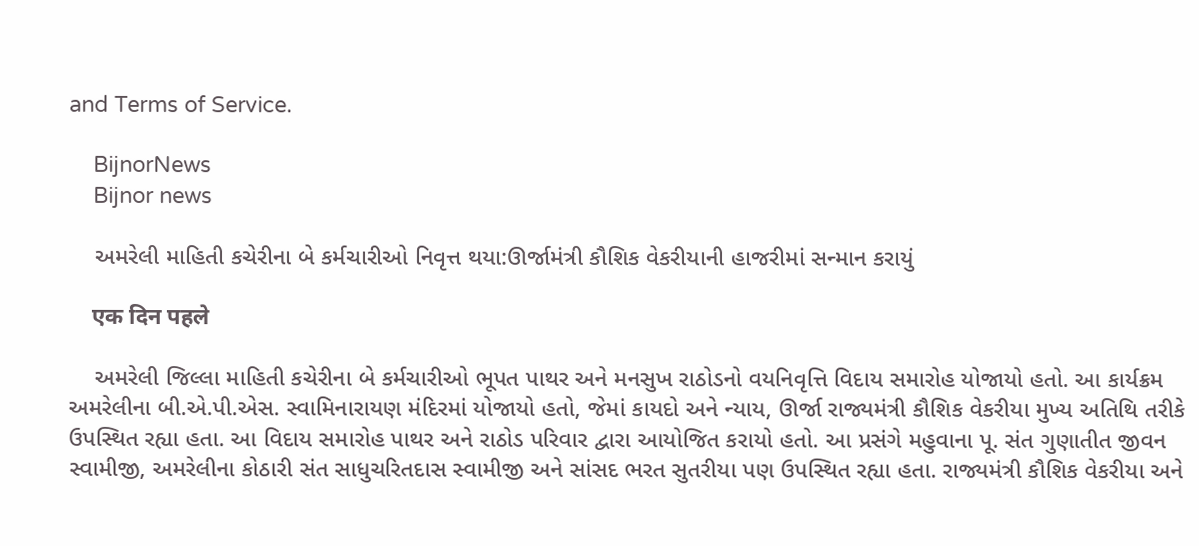and Terms of Service.

    BijnorNews
    Bijnor news

    અમરેલી માહિતી કચેરીના બે કર્મચારીઓ નિવૃત્ત થયા:ઊર્જામંત્રી કૌશિક વેકરીયાની હાજરીમાં સન્માન કરાયું

    एक दिन पहले

    અમરેલી જિલ્લા માહિતી કચેરીના બે કર્મચારીઓ ભૂપત પાથર અને મનસુખ રાઠોડનો વયનિવૃત્તિ વિદાય સમારોહ યોજાયો હતો. આ કાર્યક્રમ અમરેલીના બી.એ.પી.એસ. સ્વામિનારાયણ મંદિરમાં યોજાયો હતો, જેમાં કાયદો અને ન્યાય, ઊર્જા રાજ્યમંત્રી કૌશિક વેકરીયા મુખ્ય અતિથિ તરીકે ઉપસ્થિત રહ્યા હતા. આ વિદાય સમારોહ પાથર અને રાઠોડ પરિવાર દ્વારા આયોજિત કરાયો હતો. આ પ્રસંગે મહુવાના પૂ. સંત ગુણાતીત જીવન સ્વામીજી, અમરેલીના કોઠારી સંત સાધુચરિતદાસ સ્વામીજી અને સાંસદ ભરત સુતરીયા પણ ઉપસ્થિત રહ્યા હતા. રાજ્યમંત્રી કૌશિક વેકરીયા અને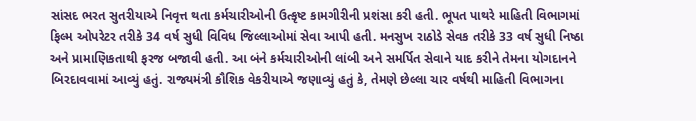સાંસદ ભરત સુતરીયાએ નિવૃત્ત થતા કર્મચારીઓની ઉત્કૃષ્ટ કામગીરીની પ્રશંસા કરી હતી. ભૂપત પાથરે માહિતી વિભાગમાં ફિલ્મ ઓપરેટર તરીકે 34 વર્ષ સુધી વિવિધ જિલ્લાઓમાં સેવા આપી હતી. મનસુખ રાઠોડે સેવક તરીકે 33 વર્ષ સુધી નિષ્ઠા અને પ્રામાણિકતાથી ફરજ બજાવી હતી. આ બંને કર્મચારીઓની લાંબી અને સમર્પિત સેવાને યાદ કરીને તેમના યોગદાનને બિરદાવવામાં આવ્યું હતું. રાજ્યમંત્રી કૌશિક વેકરીયાએ જણાવ્યું હતું કે, તેમણે છેલ્લા ચાર વર્ષથી માહિતી વિભાગના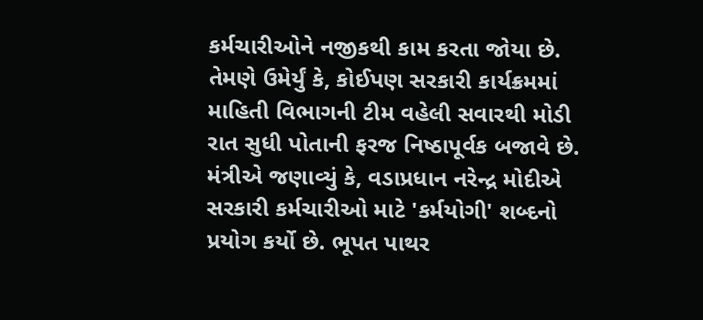કર્મચારીઓને નજીકથી કામ કરતા જોયા છે. તેમણે ઉમેર્યું કે, કોઈપણ સરકારી કાર્યક્રમમાં માહિતી વિભાગની ટીમ વહેલી સવારથી મોડી રાત સુધી પોતાની ફરજ નિષ્ઠાપૂર્વક બજાવે છે. મંત્રીએ જણાવ્યું કે, વડાપ્રધાન નરેન્દ્ર મોદીએ સરકારી કર્મચારીઓ માટે 'કર્મયોગી' શબ્દનો પ્રયોગ કર્યો છે. ભૂપત પાથર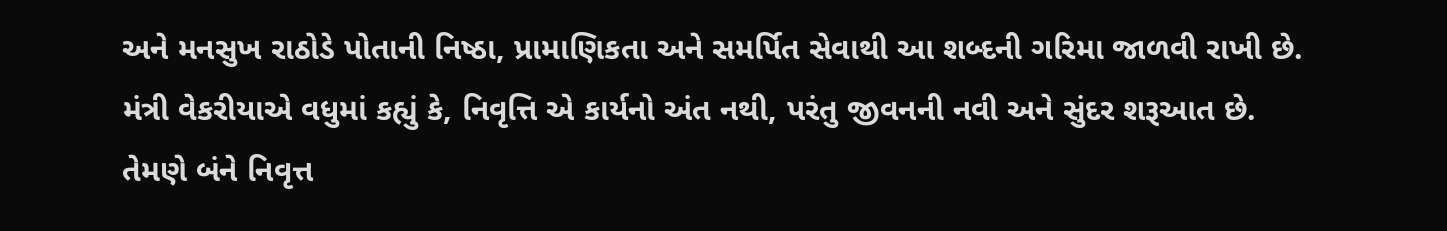અને મનસુખ રાઠોડે પોતાની નિષ્ઠા, પ્રામાણિકતા અને સમર્પિત સેવાથી આ શબ્દની ગરિમા જાળવી રાખી છે. મંત્રી વેકરીયાએ વધુમાં કહ્યું કે, નિવૃત્તિ એ કાર્યનો અંત નથી, પરંતુ જીવનની નવી અને સુંદર શરૂઆત છે. તેમણે બંને નિવૃત્ત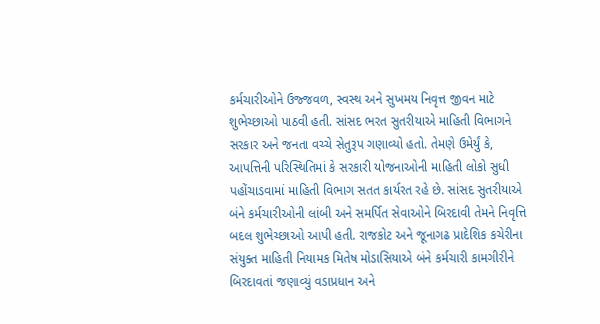કર્મચારીઓને ઉજ્જવળ, સ્વસ્થ અને સુખમય નિવૃત્ત જીવન માટે શુભેચ્છાઓ પાઠવી હતી. સાંસદ ભરત સુતરીયાએ માહિતી વિભાગને સરકાર અને જનતા વચ્ચે સેતુરૂપ ગણાવ્યો હતો. તેમણે ઉમેર્યું કે, આપત્તિની પરિસ્થિતિમાં કે સરકારી યોજનાઓની માહિતી લોકો સુધી પહોંચાડવામાં માહિતી વિભાગ સતત કાર્યરત રહે છે. સાંસદ સુતરીયાએ બંને કર્મચારીઓની લાંબી અને સમર્પિત સેવાઓને બિરદાવી તેમને નિવૃત્તિ બદલ શુભેચ્છાઓ આપી હતી. રાજકોટ અને જૂનાગઢ પ્રાદેશિક કચેરીના સંયુક્ત માહિતી નિયામક મિતેષ મોડાસિયાએ બંને કર્મચારી કામગીરીને બિરદાવતાં જણાવ્યું વડાપ્રધાન અને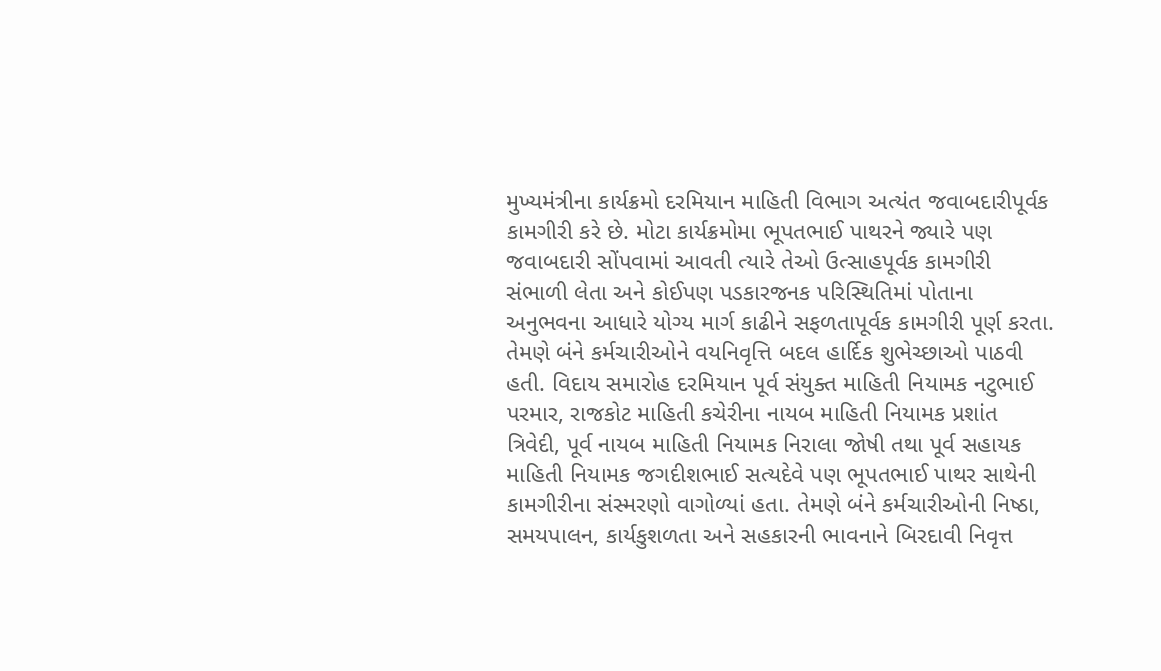મુખ્યમંત્રીના કાર્યક્રમો દરમિયાન માહિતી વિભાગ અત્યંત જવાબદારીપૂર્વક કામગીરી કરે છે. મોટા કાર્યક્રમોમા ભૂપતભાઈ પાથરને જ્યારે પણ જવાબદારી સોંપવામાં આવતી ત્યારે તેઓ ઉત્સાહપૂર્વક કામગીરી સંભાળી લેતા અને કોઈપણ પડકારજનક પરિસ્થિતિમાં પોતાના અનુભવના આધારે યોગ્ય માર્ગ કાઢીને સફળતાપૂર્વક કામગીરી પૂર્ણ કરતા. તેમણે બંને કર્મચારીઓને વયનિવૃત્તિ બદલ હાર્દિક શુભેચ્છાઓ પાઠવી હતી. વિદાય સમારોહ દરમિયાન પૂર્વ સંયુક્ત માહિતી નિયામક નટુભાઈ પરમાર, રાજકોટ માહિતી કચેરીના નાયબ માહિતી નિયામક પ્રશાંત ત્રિવેદી, પૂર્વ નાયબ માહિતી નિયામક નિરાલા જોષી તથા પૂર્વ સહાયક માહિતી નિયામક જગદીશભાઈ સત્યદેવે પણ ભૂપતભાઈ પાથર સાથેની કામગીરીના સંસ્મરણો વાગોળ્યાં હતા. તેમણે બંને કર્મચારીઓની નિષ્ઠા, સમયપાલન, કાર્યકુશળતા અને સહકારની ભાવનાને બિરદાવી નિવૃત્ત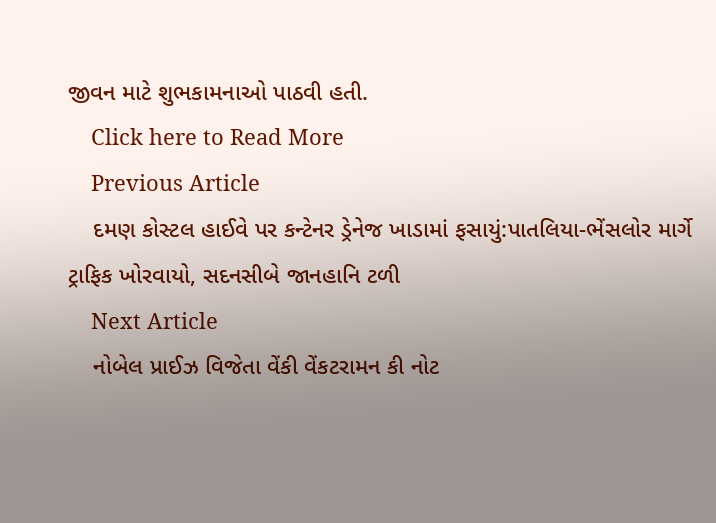જીવન માટે શુભકામનાઓ પાઠવી હતી.
    Click here to Read More
    Previous Article
    દમણ કોસ્ટલ હાઈવે પર કન્ટેનર ડ્રેનેજ ખાડામાં ફસાયું:પાતલિયા-ભેંસલોર માર્ગે ટ્રાફિક ખોરવાયો, સદનસીબે જાનહાનિ ટળી
    Next Article
    નોબેલ પ્રાઈઝ વિજેતા વેંકી વેંકટરામન કી નોટ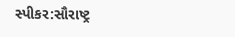સ્પીકર:સૌરાષ્ટ્ર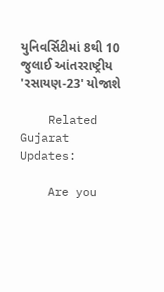યુનિવર્સિટીમાં 8થી 10 જુલાઈ આંતરરાષ્ટ્રીય 'રસાયણ-23' યોજાશે

    Related Gujarat Updates:

    Are you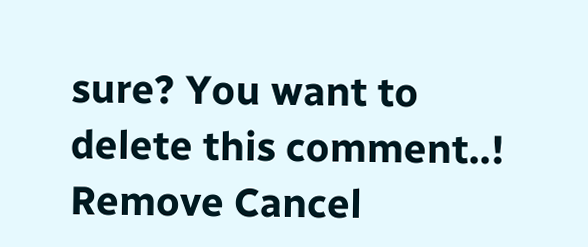sure? You want to delete this comment..! Remove Cancel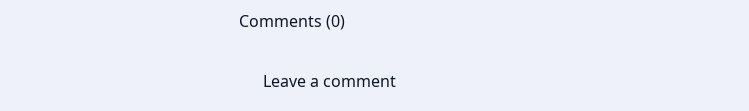Comments (0)

      Leave a comment